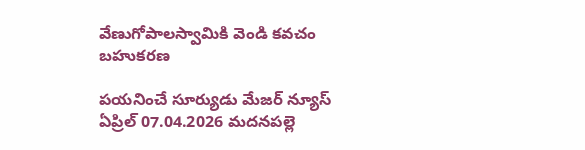వేణుగోపాలస్వామికి వెండి కవచం బహుకరణ

పయనించే సూర్యుడు మేజర్ న్యూస్ ఏప్రిల్ 07.04.2026 మదనపల్లె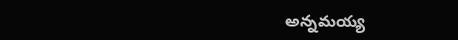అన్నమయ్య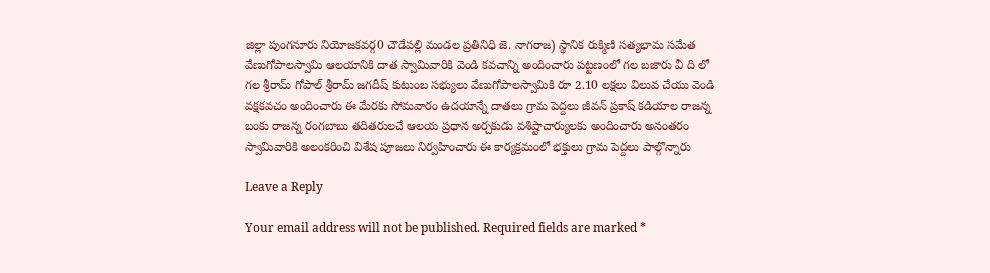జిల్లా పుంగనూరు నియోజకవర్గ0 చౌడేపల్లి మండల ప్రతినిధి జె. నాగరాజ) స్థానిక రుక్మిణి సత్యభామ సమేత వేణుగోపాలస్వామి ఆలయానికి దాత స్వామివారికి వెండి కవచాన్ని అందించారు పట్టణంలో గల బజారు వీ ది లో గల శ్రీరామ్ గోపాల్ శ్రీరామ్ జగదీష్ కుటుంబ సభ్యులు వేణుగోపాలస్వామికి రూ 2.10 లక్షలు విలువ చేయు వెండి వక్షకవచం అందించారు ఈ మేరకు సోమవారం ఉదయాన్నే దాతలు గ్రామ పెద్దలు జీవన్ ప్రకాష్ కడియాల రాజన్న బంకు రాజన్న రంగబాబు తదితరులచే ఆలయ ప్రధాన అర్చకుడు వశిష్టాచార్యులకు అందించారు అనంతరం స్వామివారికి అలంకరించి విశేష పూజలు నిర్వహించారు ఈ కార్యక్రమంలో భక్తులు గ్రామ పెద్దలు పాల్గొన్నారు

Leave a Reply

Your email address will not be published. Required fields are marked *